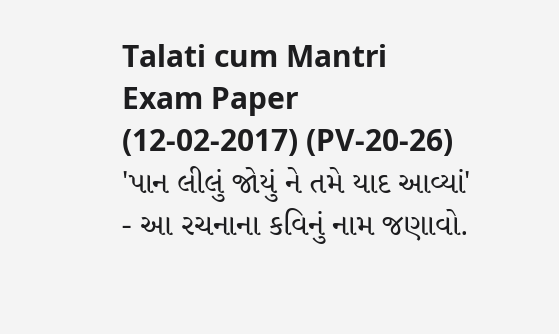Talati cum Mantri Exam Paper (12-02-2017) (PV-20-26)
'પાન લીલું જોયું ને તમે યાદ આવ્યાં' - આ રચનાના કવિનું નામ જણાવો.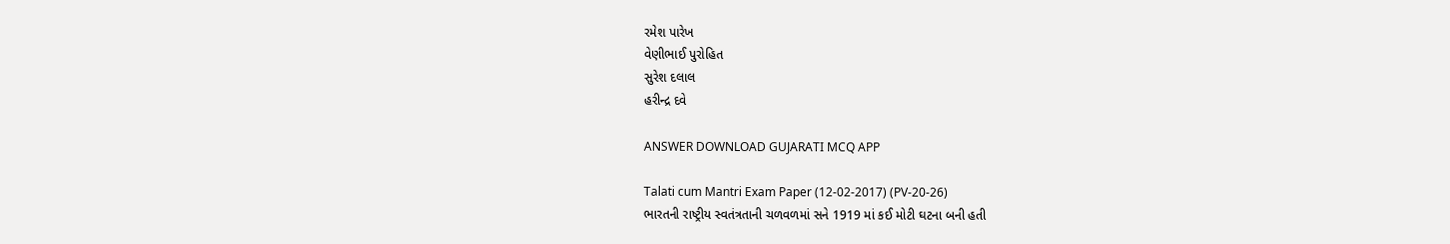રમેશ પારેખ
વેણીભાઈ પુરોહિત
સુરેશ દલાલ
હરીન્દ્ર દવે

ANSWER DOWNLOAD GUJARATI MCQ APP

Talati cum Mantri Exam Paper (12-02-2017) (PV-20-26)
ભારતની રાષ્ટ્રીય સ્વતંત્રતાની ચળવળમાં સને 1919 માં કઈ મોટી ઘટના બની હતી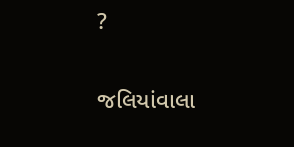?

જલિયાંવાલા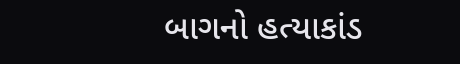બાગનો હત્યાકાંડ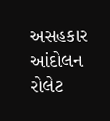અસહકાર આંદોલન
રોલેટ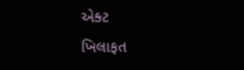એક્ટ
ખિલાફત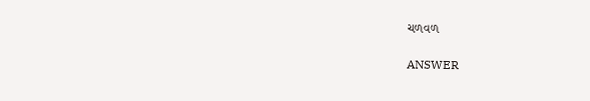ચળવળ

ANSWER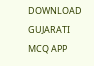DOWNLOAD GUJARATI MCQ APP